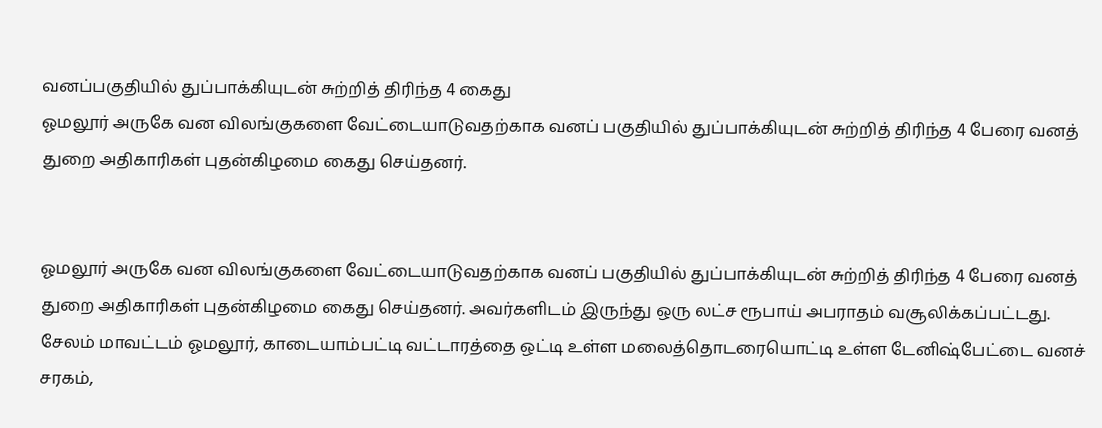வனப்பகுதியில் துப்பாக்கியுடன் சுற்றித் திரிந்த 4 கைது
ஓமலூர் அருகே வன விலங்குகளை வேட்டையாடுவதற்காக வனப் பகுதியில் துப்பாக்கியுடன் சுற்றித் திரிந்த 4 பேரை வனத் துறை அதிகாரிகள் புதன்கிழமை கைது செய்தனர்.


ஓமலூர் அருகே வன விலங்குகளை வேட்டையாடுவதற்காக வனப் பகுதியில் துப்பாக்கியுடன் சுற்றித் திரிந்த 4 பேரை வனத் துறை அதிகாரிகள் புதன்கிழமை கைது செய்தனர். அவர்களிடம் இருந்து ஒரு லட்ச ரூபாய் அபராதம் வசூலிக்கப்பட்டது.
சேலம் மாவட்டம் ஓமலூர், காடையாம்பட்டி வட்டாரத்தை ஒட்டி உள்ள மலைத்தொடரையொட்டி உள்ள டேனிஷ்பேட்டை வனச் சரகம்,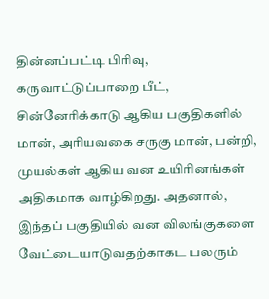தின்னப்பட்டி பிரிவு, கருவாட்டுப்பாறை பீட், சின்னேரிக்காடு ஆகிய பகுதிகளில் மான், அரியவகை சருகு மான், பன்றி, முயல்கள் ஆகிய வன உயிரினங்கள் அதிகமாக வாழ்கிறது. அதனால், இந்தப் பகுதியில் வன விலங்குகளை வேட்டையாடுவதற்காகட பலரும்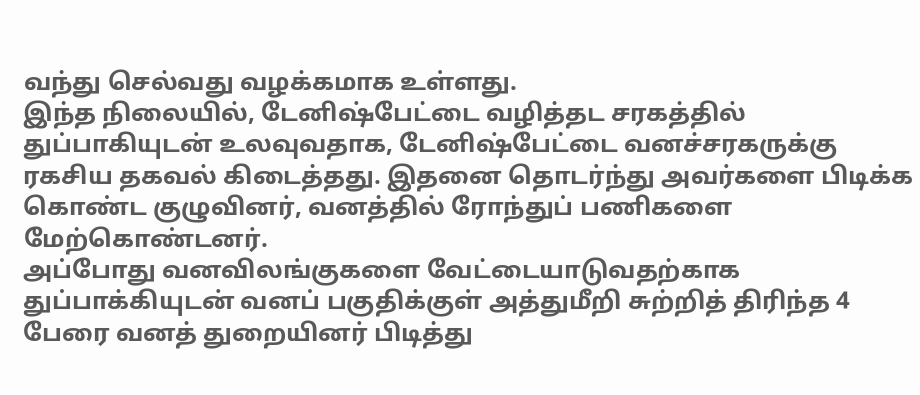வந்து செல்வது வழக்கமாக உள்ளது.
இந்த நிலையில், டேனிஷ்பேட்டை வழித்தட சரகத்தில் துப்பாகியுடன் உலவுவதாக, டேனிஷ்பேட்டை வனச்சரகருக்கு ரகசிய தகவல் கிடைத்தது. இதனை தொடர்ந்து அவர்களை பிடிக்க கொண்ட குழுவினர், வனத்தில் ரோந்துப் பணிகளை மேற்கொண்டனர்.
அப்போது வனவிலங்குகளை வேட்டையாடுவதற்காக துப்பாக்கியுடன் வனப் பகுதிக்குள் அத்துமீறி சுற்றித் திரிந்த 4 பேரை வனத் துறையினர் பிடித்து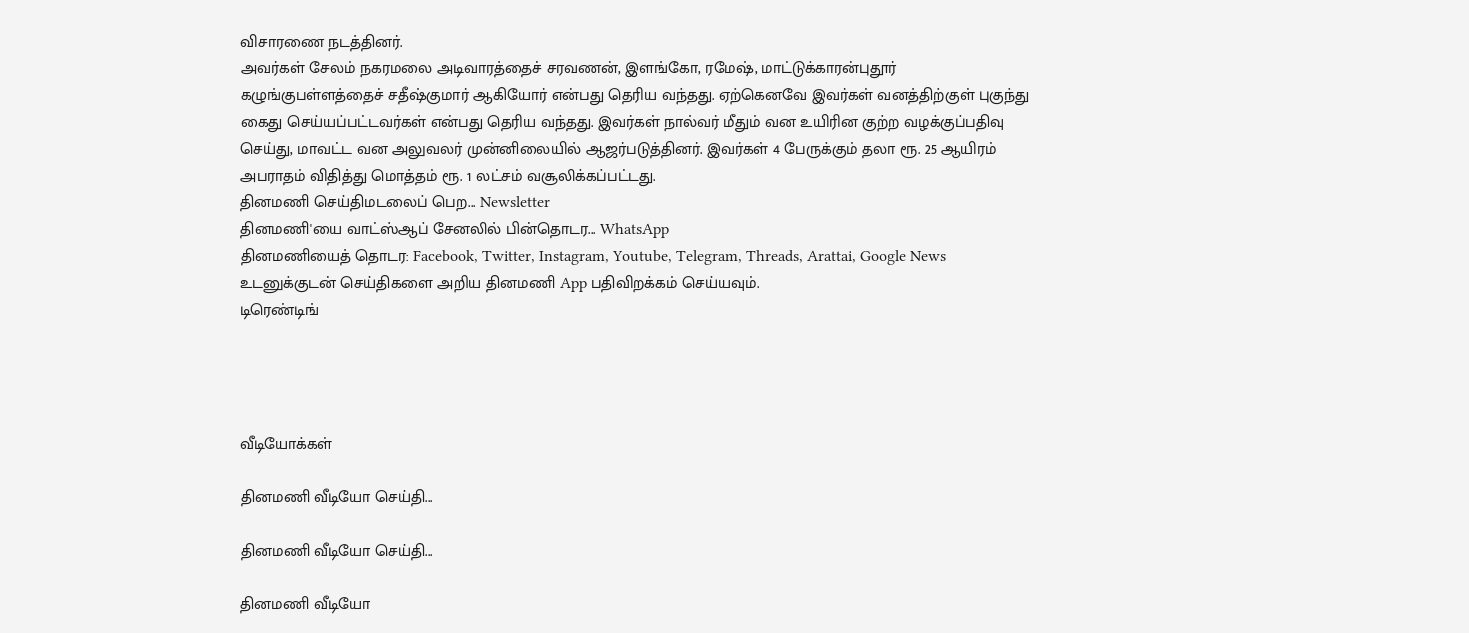விசாரணை நடத்தினர்.
அவர்கள் சேலம் நகரமலை அடிவாரத்தைச் சரவணன், இளங்கோ, ரமேஷ், மாட்டுக்காரன்புதூர் கழுங்குபள்ளத்தைச் சதீஷ்குமார் ஆகியோர் என்பது தெரிய வந்தது. ஏற்கெனவே இவர்கள் வனத்திற்குள் புகுந்து கைது செய்யப்பட்டவர்கள் என்பது தெரிய வந்தது. இவர்கள் நால்வர் மீதும் வன உயிரின குற்ற வழக்குப்பதிவு செய்து, மாவட்ட வன அலுவலர் முன்னிலையில் ஆஜர்படுத்தினர். இவர்கள் 4 பேருக்கும் தலா ரூ. 25 ஆயிரம் அபராதம் விதித்து மொத்தம் ரூ. 1 லட்சம் வசூலிக்கப்பட்டது.
தினமணி செய்திமடலைப் பெற... Newsletter
தினமணி'யை வாட்ஸ்ஆப் சேனலில் பின்தொடர... WhatsApp
தினமணியைத் தொடர: Facebook, Twitter, Instagram, Youtube, Telegram, Threads, Arattai, Google News
உடனுக்குடன் செய்திகளை அறிய தினமணி App பதிவிறக்கம் செய்யவும்.
டிரெண்டிங்




வீடியோக்கள்

தினமணி வீடியோ செய்தி...

தினமணி வீடியோ செய்தி...

தினமணி வீடியோ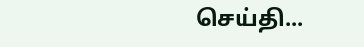செய்தி...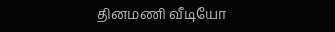தினமணி வீடியோ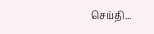செய்தி...